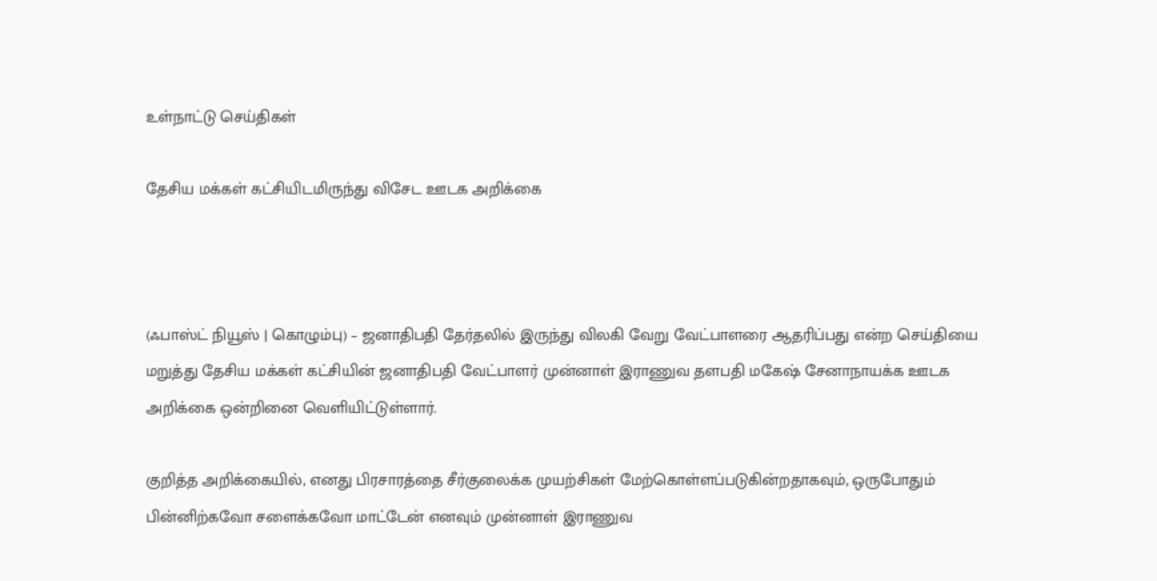உள்நாட்டு செய்திகள்

தேசிய மக்கள் கட்சியிடமிருந்து விசேட ஊடக அறிக்கை



(ஃபாஸ்ட் நியூஸ் | கொழும்பு) – ஜனாதிபதி தேர்தலில் இருந்து விலகி வேறு வேட்பாளரை ஆதரிப்பது என்ற செய்தியை மறுத்து தேசிய மக்கள் கட்சியின் ஜனாதிபதி வேட்பாளர் முன்னாள் இராணுவ தளபதி மகேஷ் சேனாநாயக்க ஊடக அறிக்கை ஒன்றினை வெளியிட்டுள்ளார்.

குறித்த அறிக்கையில், எனது பிரசாரத்தை சீர்குலைக்க முயற்சிகள் மேற்கொள்ளப்படுகின்றதாகவும், ஒருபோதும் பின்னிற்கவோ சளைக்கவோ மாட்டேன் எனவும் முன்னாள் இராணுவ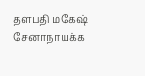தளபதி மகேஷ் சேனாநாயக்க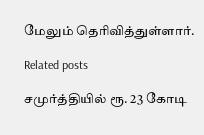மேலும் தெரிவித்துள்ளார்.

Related posts

சமுர்த்தியில் ரூ. 23 கோடி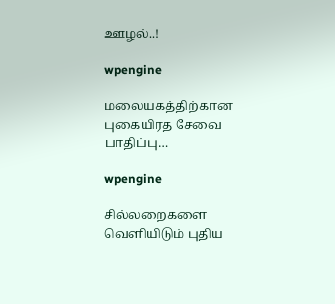ஊழல்..!

wpengine

மலையகத்திற்கான புகையிரத சேவை பாதிப்பு…

wpengine

சில்லறைகளை வெளியிடும் புதிய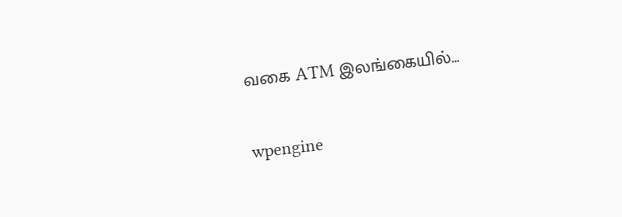வகை ATM இலங்கையில்…

wpengine